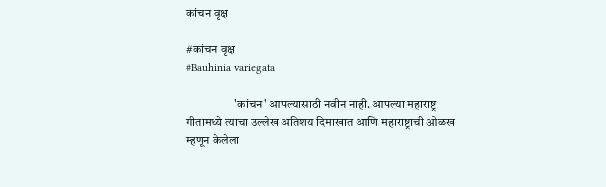कांचन वृक्ष

#कांचन वृक्ष
#Bauhinia variegata

                    'कांचन' आपल्यासाठी नवीन नाही. आपल्या महाराष्ट्र गीतामध्ये त्याचा उल्लेख अतिशय दिमाखात आणि महाराष्ट्राची ओळख म्हणून केलेला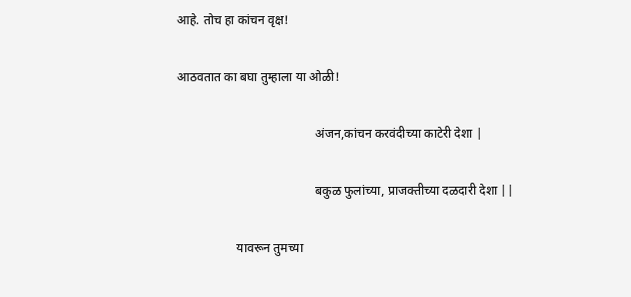आहे. तोच हा कांचन वृक्ष!

आठवतात का बघा तुम्हाला या ओळी!

                                            अंजन,कांचन करवंदीच्या काटेरी देशा |

                                            बकुळ फुलांच्या, प्राजक्तीच्या दळदारी देशा ||

                   यावरून तुमच्या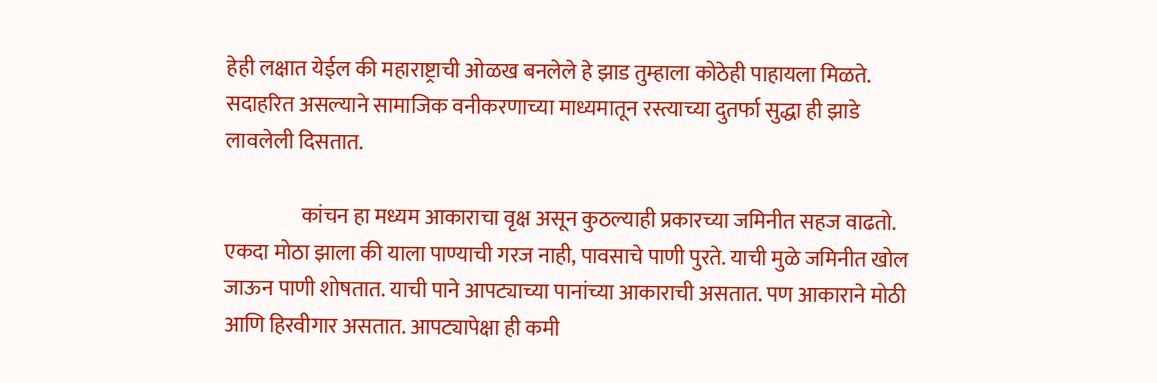हेही लक्षात येईल की महाराष्ट्राची ओळख बनलेले हे झाड तुम्हाला कोठेही पाहायला मिळते. सदाहरित असल्याने सामाजिक वनीकरणाच्या माध्यमातून रस्त्याच्या दुतर्फा सुद्धा ही झाडे लावलेली दिसतात.

                  कांचन हा मध्यम आकाराचा वृक्ष असून कुठल्याही प्रकारच्या जमिनीत सहज वाढतो. एकदा मोठा झाला की याला पाण्याची गरज नाही, पावसाचे पाणी पुरते. याची मुळे जमिनीत खोल जाऊन पाणी शोषतात. याची पाने आपट्याच्या पानांच्या आकाराची असतात. पण आकाराने मोठी आणि हिरवीगार असतात. आपट्यापेक्षा ही कमी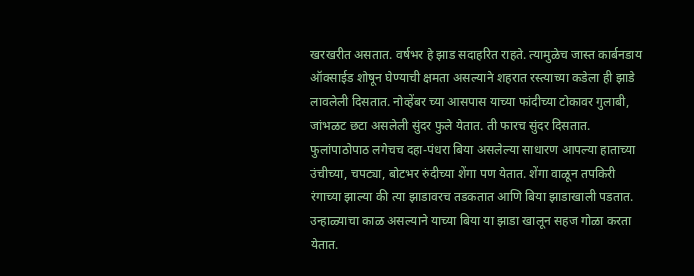खरखरीत असतात. वर्षभर हे झाड सदाहरित राहते. त्यामुळेच जास्त कार्बनडाय ऑक्साईड शोषून घेण्याची क्षमता असल्याने शहरात रस्त्याच्या कडेला ही झाडे लावलेली दिसतात. नोव्हेंबर च्या आसपास याच्या फांदीच्या टोकावर गुलाबी, जांभळट छटा असलेली सुंदर फुले येतात. ती फारच सुंदर दिसतात. फुलांपाठोपाठ लगेचच दहा-पंधरा बिया असलेल्या साधारण आपल्या हाताच्या उंचीच्या, चपट्या, बोटभर रुंदीच्या शेंगा पण येतात. शेंगा वाळून तपकिरी रंगाच्या झाल्या की त्या झाडावरच तडकतात आणि बिया झाडाखाली पडतात. उन्हाळ्याचा काळ असल्याने याच्या बिया या झाडा खालून सहज गोळा करता येतात.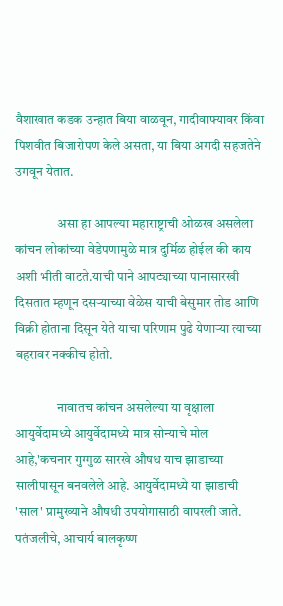वैशाखात कडक उन्हात बिया वाळवून, गादीवाफ्यावर किंवा पिशवीत बिजारोपण केले असता, या बिया अगदी सहजतेने उगवून येतात.

                असा हा आपल्या महाराष्ट्राची ओळख असलेला कांचन लोकांच्या वेडेपणामुळे मात्र दुर्मिळ होईल की काय अशी भीती वाटते.याची पाने आपट्याच्या पानासारखी दिसतात म्हणून दसऱ्याच्या वेळेस याची बेसुमार तोड आणि विक्री होताना दिसून येते याचा परिणाम पुढे येणाऱ्या त्याच्या बहरावर नक्कीच होतो.

                नावातच कांचन असलेल्या या वृक्षाला आयुर्वेदामध्ये आयुर्वेदामध्ये मात्र सोन्याचे मोल आहे,'कचनार गुग्गुळ सारखे औषध याच झाडाच्या सालीपासून बनवलेले आहे. आयुर्वेदामध्ये या झाडाची 'साल' प्रामुख्याने औषधी उपयोगासाठी वापरली जाते. पतंजलीचे, आचार्य बालकृष्ण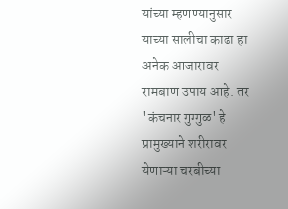यांच्या म्हणण्यानुसार याच्या सालीचा काढा हा अनेक आजारावर रामबाण उपाय आहे. तर 'कंचनार गुग्गुळ' हे प्रामुख्याने शरीरावर येणाऱ्या चरबीच्या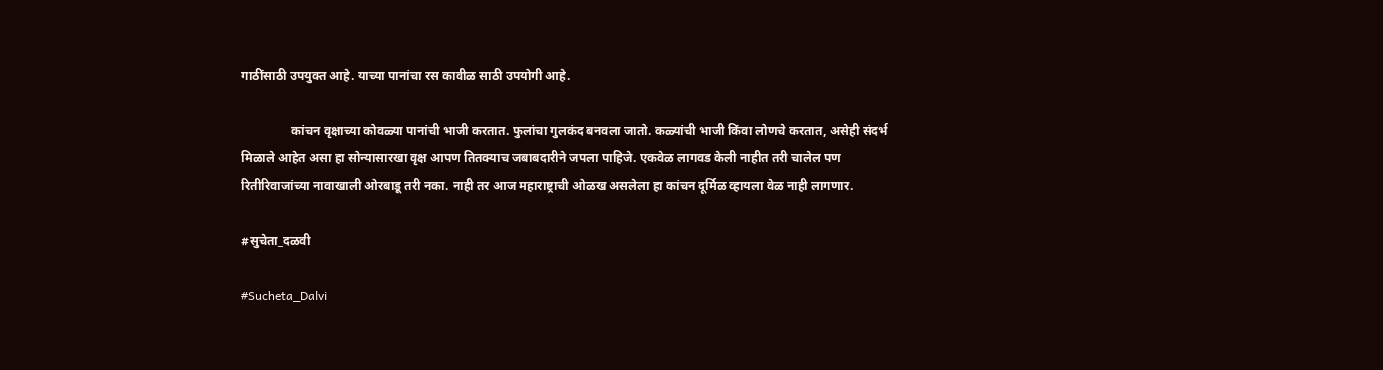गाठींसाठी उपयुक्त आहे. याच्या पानांचा रस कावीळ साठी उपयोगी आहे.

                कांचन वृक्षाच्या कोवळ्या पानांची भाजी करतात. फुलांचा गुलकंद बनवला जातो. कळ्यांची भाजी किंवा लोणचे करतात, असेही संदर्भ मिळाले आहेत असा हा सोन्यासारखा वृक्ष आपण तितक्याच जबाबदारीने जपला पाहिजे. एकवेळ लागवड केली नाहीत तरी चालेल पण रितीरिवाजांच्या नावाखाली ओरबाडू तरी नका. नाही तर आज महाराष्ट्राची ओळख असलेला हा कांचन दूर्मिळ व्हायला वेळ नाही लागणार.

#सुचेता_दळवी

#Sucheta_Dalvi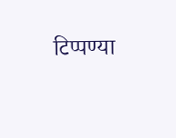टिप्पण्या